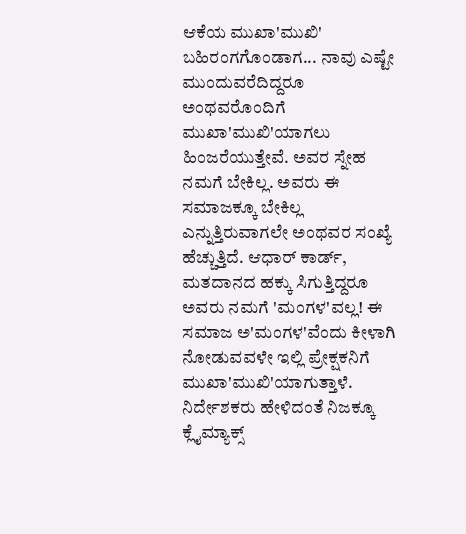ಆಕೆಯ ಮುಖಾ'ಮುಖಿ' ಬಹಿರಂಗಗೊಂಡಾಗ... ನಾವು ಎಷ್ಟೇ ಮುಂದುವರೆದಿದ್ದರೂ ಅಂಥವರೊಂದಿಗೆ ಮುಖಾ'ಮುಖಿ'ಯಾಗಲು ಹಿಂಜರೆಯುತ್ತೇವೆ. ಅವರ ಸ್ನೇಹ ನಮಗೆ ಬೇಕಿಲ್ಲ. ಅವರು ಈ ಸಮಾಜಕ್ಕೂ ಬೇಕಿಲ್ಲ ಎನ್ನುತ್ತಿರುವಾಗಲೇ ಅಂಥವರ ಸಂಖ್ಯೆ ಹೆಚ್ಚುತ್ತಿದೆ. ಆಧಾರ್ ಕಾರ್ಡ್, ಮತದಾನದ ಹಕ್ಕು ಸಿಗುತ್ತಿದ್ದರೂ ಅವರು ನಮಗೆ 'ಮಂಗಳ'ವಲ್ಲ! ಈ ಸಮಾಜ ಅ'ಮಂಗಳ'ವೆಂದು ಕೀಳಾಗಿ ನೋಡುವವಳೇ ಇಲ್ಲಿ ಪ್ರೇಕ್ಷಕನಿಗೆ ಮುಖಾ'ಮುಖಿ'ಯಾಗುತ್ತಾಳೆ. ನಿರ್ದೇಶಕರು ಹೇಳಿದಂತೆ ನಿಜಕ್ಕೂ ಕ್ಲೈಮ್ಯಾಕ್ಸ್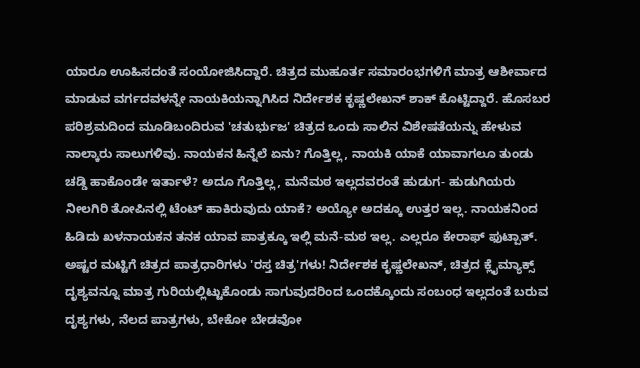ಯಾರೂ ಊಹಿಸದಂತೆ ಸಂಯೋಜಿಸಿದ್ದಾರೆ. ಚಿತ್ರದ ಮುಹೂರ್ತ ಸಮಾರಂಭಗಳಿಗೆ ಮಾತ್ರ ಆಶೀರ್ವಾದ ಮಾಡುವ ವರ್ಗದವಳನ್ನೇ ನಾಯಕಿಯನ್ನಾಗಿಸಿದ ನಿರ್ದೇಶಕ ಕೃಷ್ಣಲೇಖನ್ ಶಾಕ್ ಕೊಟ್ಟಿದ್ದಾರೆ. ಹೊಸಬರ ಪರಿಶ್ರಮದಿಂದ ಮೂಡಿಬಂದಿರುವ 'ಚತುರ್ಭುಜ' ಚಿತ್ರದ ಒಂದು ಸಾಲಿನ ವಿಶೇಷತೆಯನ್ನು ಹೇಳುವ ನಾಲ್ಕಾರು ಸಾಲುಗಳಿವು. ನಾಯಕನ ಹಿನ್ನೆಲೆ ಏನು? ಗೊತ್ತಿಲ್ಲ, ನಾಯಕಿ ಯಾಕೆ ಯಾವಾಗಲೂ ತುಂಡು ಚಡ್ಡಿ ಹಾಕೊಂಡೇ ಇರ್ತಾಳೆ? ಅದೂ ಗೊತ್ತಿಲ್ಲ, ಮನೆಮಠ ಇಲ್ಲದವರಂತೆ ಹುಡುಗ- ಹುಡುಗಿಯರು ನೀಲಗಿರಿ ತೋಪಿನಲ್ಲಿ ಟೆಂಟ್ ಹಾಕಿರುವುದು ಯಾಕೆ? ಅಯ್ಯೋ ಅದಕ್ಕೂ ಉತ್ತರ ಇಲ್ಲ. ನಾಯಕನಿಂದ ಹಿಡಿದು ಖಳನಾಯಕನ ತನಕ ಯಾವ ಪಾತ್ರಕ್ಕೂ ಇಲ್ಲಿ ಮನೆ-ಮಠ ಇಲ್ಲ. ಎಲ್ಲರೂ ಕೇರಾಫ್ ಫುಟ್ಪಾತ್. ಅಷ್ಟರ ಮಟ್ಟಿಗೆ ಚಿತ್ರದ ಪಾತ್ರಧಾರಿಗಳು 'ರಸ್ತ ಚಿತ್ರ'ಗಳು! ನಿರ್ದೇಶಕ ಕೃಷ್ಣಲೇಖನ್, ಚಿತ್ರದ ಕ್ಲೈಮ್ಯಾಕ್ಸ್ ದೃಶ್ಯವನ್ನೂ ಮಾತ್ರ ಗುರಿಯಲ್ಲಿಟ್ಟುಕೊಂಡು ಸಾಗುವುದರಿಂದ ಒಂದಕ್ಕೊಂದು ಸಂಬಂಧ ಇಲ್ಲದಂತೆ ಬರುವ ದೃಶ್ಯಗಳು, ನೆಲದ ಪಾತ್ರಗಳು, ಬೇಕೋ ಬೇಡವೋ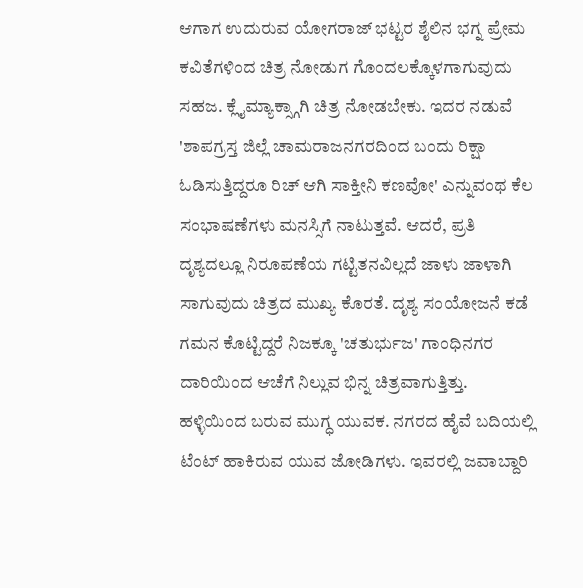ಆಗಾಗ ಉದುರುವ ಯೋಗರಾಜ್ ಭಟ್ಟರ ಶೈಲಿನ ಭಗ್ನ ಪ್ರೇಮ ಕವಿತೆಗಳಿಂದ ಚಿತ್ರ ನೋಡುಗ ಗೊಂದಲಕ್ಕೊಳಗಾಗುವುದು ಸಹಜ. ಕ್ಲೈಮ್ಯಾಕ್ಸ್ಗಾಗಿ ಚಿತ್ರ ನೋಡಬೇಕು. ಇದರ ನಡುವೆ 'ಶಾಪಗ್ರಸ್ತ ಜಿಲ್ಲೆ ಚಾಮರಾಜನಗರದಿಂದ ಬಂದು ರಿಕ್ಷಾ ಓಡಿಸುತ್ತಿದ್ದರೂ ರಿಚ್ ಆಗಿ ಸಾಕ್ತೀನಿ ಕಣವೋ' ಎನ್ನುವಂಥ ಕೆಲ ಸಂಭಾಷಣೆಗಳು ಮನಸ್ಸಿಗೆ ನಾಟುತ್ತವೆ. ಆದರೆ, ಪ್ರತಿ ದೃಶ್ಯದಲ್ಲೂ ನಿರೂಪಣೆಯ ಗಟ್ಟಿತನವಿಲ್ಲದೆ ಜಾಳು ಜಾಳಾಗಿ ಸಾಗುವುದು ಚಿತ್ರದ ಮುಖ್ಯ ಕೊರತೆ. ದೃಶ್ಯ ಸಂಯೋಜನೆ ಕಡೆ ಗಮನ ಕೊಟ್ಟಿದ್ದರೆ ನಿಜಕ್ಕೂ 'ಚತುರ್ಭುಜ' ಗಾಂಧಿನಗರ ದಾರಿಯಿಂದ ಆಚೆಗೆ ನಿಲ್ಲುವ ಭಿನ್ನ ಚಿತ್ರವಾಗುತ್ತಿತ್ತು. ಹಳ್ಳಿಯಿಂದ ಬರುವ ಮುಗ್ಧ ಯುವಕ. ನಗರದ ಹೈವೆ ಬದಿಯಲ್ಲಿ ಟೆಂಟ್ ಹಾಕಿರುವ ಯುವ ಜೋಡಿಗಳು. ಇವರಲ್ಲಿ ಜವಾಬ್ದಾರಿ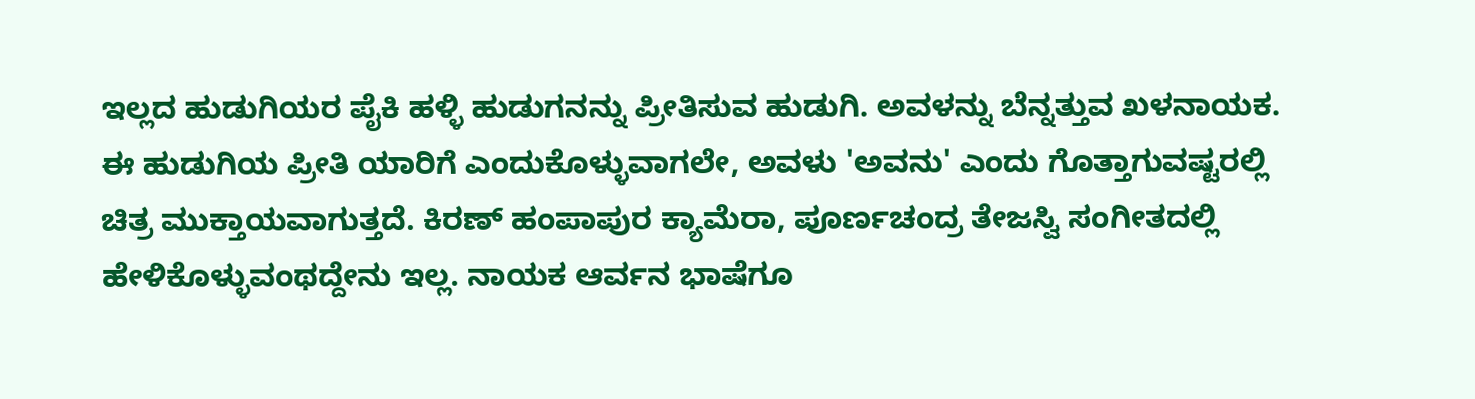ಇಲ್ಲದ ಹುಡುಗಿಯರ ಪೈಕಿ ಹಳ್ಳಿ ಹುಡುಗನನ್ನು ಪ್ರೀತಿಸುವ ಹುಡುಗಿ. ಅವಳನ್ನು ಬೆನ್ನತ್ತುವ ಖಳನಾಯಕ. ಈ ಹುಡುಗಿಯ ಪ್ರೀತಿ ಯಾರಿಗೆ ಎಂದುಕೊಳ್ಳುವಾಗಲೇ, ಅವಳು 'ಅವನು' ಎಂದು ಗೊತ್ತಾಗುವಷ್ಟರಲ್ಲಿ ಚಿತ್ರ ಮುಕ್ತಾಯವಾಗುತ್ತದೆ. ಕಿರಣ್ ಹಂಪಾಪುರ ಕ್ಯಾಮೆರಾ, ಪೂರ್ಣಚಂದ್ರ ತೇಜಸ್ವಿ ಸಂಗೀತದಲ್ಲಿ ಹೇಳಿಕೊಳ್ಳುವಂಥದ್ದೇನು ಇಲ್ಲ. ನಾಯಕ ಆರ್ವನ ಭಾಷೆಗೂ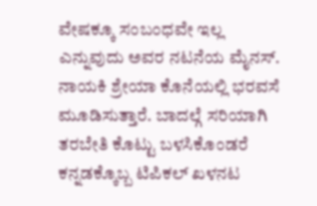ವೇಷಕ್ಕೂ ಸಂಬಂಧವೇ ಇಲ್ಲ ಎನ್ನುವುದು ಅವರ ನಟನೆಯ ಮೈನಸ್. ನಾಯಕಿ ಶ್ರೇಯಾ ಕೊನೆಯಲ್ಲಿ ಭರವಸೆ ಮೂಡಿಸುತ್ತಾರೆ. ಬಾದಲ್ಗೆ ಸರಿಯಾಗಿ ತರಬೇತಿ ಕೊಟ್ಟು ಬಳಸಿಕೊಂಡರೆ ಕನ್ನಡಕ್ಕೊಬ್ಬ ಟಿಪಿಕಲ್ ಖಳನಟ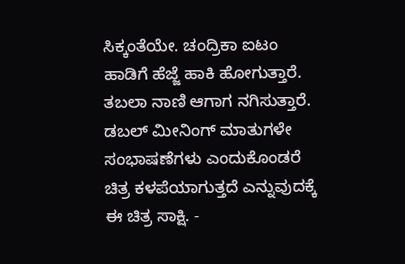ಸಿಕ್ಕಂತೆಯೇ. ಚಂದ್ರಿಕಾ ಐಟಂ ಹಾಡಿಗೆ ಹೆಜ್ಜೆ ಹಾಕಿ ಹೋಗುತ್ತಾರೆ. ತಬಲಾ ನಾಣಿ ಆಗಾಗ ನಗಿಸುತ್ತಾರೆ. ಡಬಲ್ ಮೀನಿಂಗ್ ಮಾತುಗಳೇ ಸಂಭಾಷಣೆಗಳು ಎಂದುಕೊಂಡರೆ ಚಿತ್ರ ಕಳಪೆಯಾಗುತ್ತದೆ ಎನ್ನುವುದಕ್ಕೆ ಈ ಚಿತ್ರ ಸಾಕ್ಷಿ. -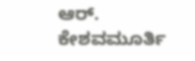ಆರ್. ಕೇಶವಮೂರ್ತಿ